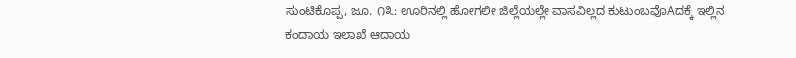ಸುಂಟಿಕೊಪ್ಪ, ಜೂ. ೧೩: ಊರಿನಲ್ಲಿ ಹೋಗಲೀ ಜಿಲ್ಲೆಯಲ್ಲೇ ವಾಸವಿಲ್ಲದ ಕುಟುಂಬವೊAದಕ್ಕೆ ಇಲ್ಲಿನ ಕಂದಾಯ ಇಲಾಖೆ ಆದಾಯ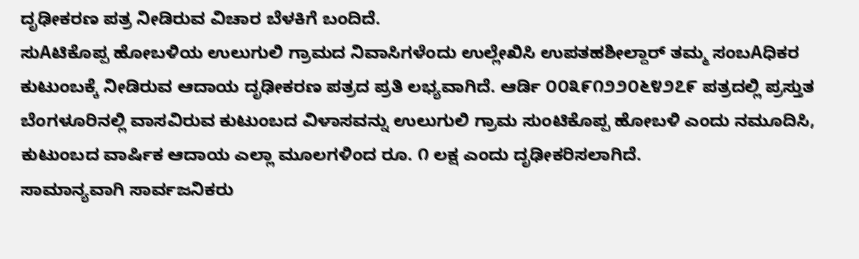ದೃಢೀಕರಣ ಪತ್ರ ನೀಡಿರುವ ವಿಚಾರ ಬೆಳಕಿಗೆ ಬಂದಿದೆ.
ಸುAಟಿಕೊಪ್ಪ ಹೋಬಳಿಯ ಉಲುಗುಲಿ ಗ್ರಾಮದ ನಿವಾಸಿಗಳೆಂದು ಉಲ್ಲೇಖಿಸಿ ಉಪತಹಶೀಲ್ದಾರ್ ತಮ್ಮ ಸಂಬAಧಿಕರ ಕುಟುಂಬಕ್ಕೆ ನೀಡಿರುವ ಆದಾಯ ದೃಢೀಕರಣ ಪತ್ರದ ಪ್ರತಿ ಲಭ್ಯವಾಗಿದೆ. ಆರ್ಡಿ ೦೦೩೯೧೨೨೦೬೪೨೭೯ ಪತ್ರದಲ್ಲಿ ಪ್ರಸ್ತುತ ಬೆಂಗಳೂರಿನಲ್ಲಿ ವಾಸವಿರುವ ಕುಟುಂಬದ ವಿಳಾಸವನ್ನು ಉಲುಗುಲಿ ಗ್ರಾಮ ಸುಂಟಿಕೊಪ್ಪ ಹೋಬಳಿ ಎಂದು ನಮೂದಿಸಿ, ಕುಟುಂಬದ ವಾರ್ಷಿಕ ಆದಾಯ ಎಲ್ಲಾ ಮೂಲಗಳಿಂದ ರೂ. ೧ ಲಕ್ಷ ಎಂದು ದೃಢೀಕರಿಸಲಾಗಿದೆ.
ಸಾಮಾನ್ಯವಾಗಿ ಸಾರ್ವಜನಿಕರು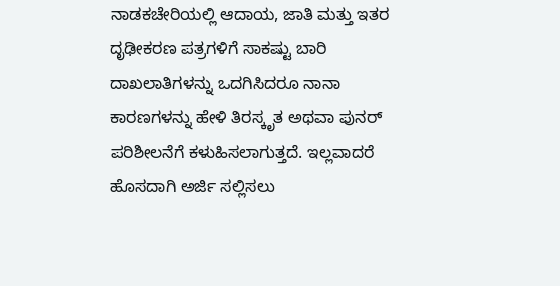ನಾಡಕಚೇರಿಯಲ್ಲಿ ಆದಾಯ, ಜಾತಿ ಮತ್ತು ಇತರ ದೃಢೀಕರಣ ಪತ್ರಗಳಿಗೆ ಸಾಕಷ್ಟು ಬಾರಿ ದಾಖಲಾತಿಗಳನ್ನು ಒದಗಿಸಿದರೂ ನಾನಾ ಕಾರಣಗಳನ್ನು ಹೇಳಿ ತಿರಸ್ಕೃತ ಅಥವಾ ಪುನರ್ ಪರಿಶೀಲನೆಗೆ ಕಳುಹಿಸಲಾಗುತ್ತದೆ. ಇಲ್ಲವಾದರೆ ಹೊಸದಾಗಿ ಅರ್ಜಿ ಸಲ್ಲಿಸಲು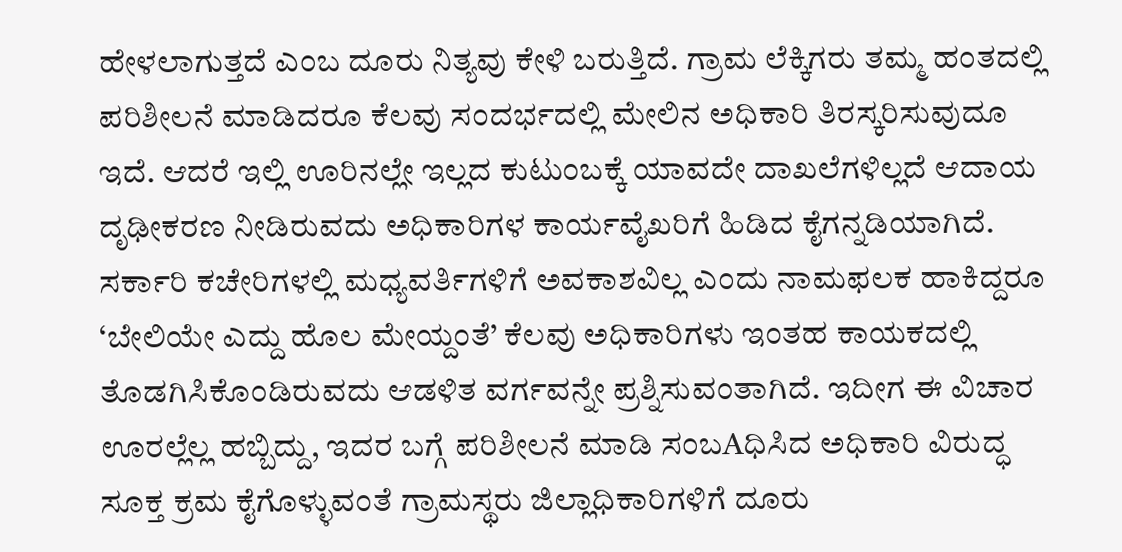ಹೇಳಲಾಗುತ್ತದೆ ಎಂಬ ದೂರು ನಿತ್ಯವು ಕೇಳಿ ಬರುತ್ತಿದೆ. ಗ್ರಾಮ ಲೆಕ್ಕಿಗರು ತಮ್ಮ ಹಂತದಲ್ಲಿ ಪರಿಶೀಲನೆ ಮಾಡಿದರೂ ಕೆಲವು ಸಂದರ್ಭದಲ್ಲಿ ಮೇಲಿನ ಅಧಿಕಾರಿ ತಿರಸ್ಕರಿಸುವುದೂ ಇದೆ. ಆದರೆ ಇಲ್ಲಿ ಊರಿನಲ್ಲೇ ಇಲ್ಲದ ಕುಟುಂಬಕ್ಕೆ ಯಾವದೇ ದಾಖಲೆಗಳಿಲ್ಲದೆ ಆದಾಯ ದೃಢೀಕರಣ ನೀಡಿರುವದು ಅಧಿಕಾರಿಗಳ ಕಾರ್ಯವೈಖರಿಗೆ ಹಿಡಿದ ಕೈಗನ್ನಡಿಯಾಗಿದೆ.
ಸರ್ಕಾರಿ ಕಚೇರಿಗಳಲ್ಲಿ ಮಧ್ಯವರ್ತಿಗಳಿಗೆ ಅವಕಾಶವಿಲ್ಲ ಎಂದು ನಾಮಫಲಕ ಹಾಕಿದ್ದರೂ ‘ಬೇಲಿಯೇ ಎದ್ದು ಹೊಲ ಮೇಯ್ದಂತೆ’ ಕೆಲವು ಅಧಿಕಾರಿಗಳು ಇಂತಹ ಕಾಯಕದಲ್ಲಿ ತೊಡಗಿಸಿಕೊಂಡಿರುವದು ಆಡಳಿತ ವರ್ಗವನ್ನೇ ಪ್ರಶ್ನಿಸುವಂತಾಗಿದೆ. ಇದೀಗ ಈ ವಿಚಾರ ಊರಲ್ಲೆಲ್ಲ ಹಬ್ಬಿದ್ದು, ಇದರ ಬಗ್ಗೆ ಪರಿಶೀಲನೆ ಮಾಡಿ ಸಂಬAಧಿಸಿದ ಅಧಿಕಾರಿ ವಿರುದ್ಧ ಸೂಕ್ತ ಕ್ರಮ ಕೈಗೊಳ್ಳುವಂತೆ ಗ್ರಾಮಸ್ಥರು ಜಿಲ್ಲಾಧಿಕಾರಿಗಳಿಗೆ ದೂರು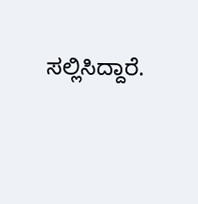ಸಲ್ಲಿಸಿದ್ದಾರೆ.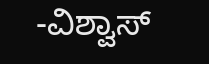-ವಿಶ್ವಾಸ್